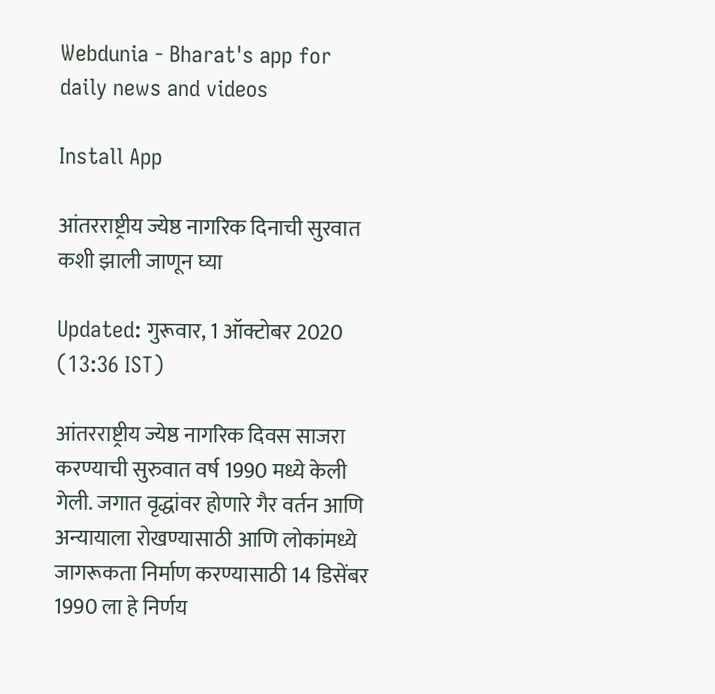Webdunia - Bharat's app for daily news and videos

Install App

आंतरराष्ट्रीय ज्येष्ठ नागरिक दिनाची सुरवात कशी झाली जाणून घ्या

Updated: गुरूवार, 1 ऑक्टोबर 2020 (13:36 IST)

आंतरराष्ट्रीय ज्येष्ठ नागरिक दिवस साजरा करण्याची सुरुवात वर्ष 1990 मध्ये केली गेली. जगात वृद्धांवर होणारे गैर वर्तन आणि अन्यायाला रोखण्यासाठी आणि लोकांमध्ये जागरूकता निर्माण करण्यासाठी 14 डिसेंबर 1990 ला हे निर्णय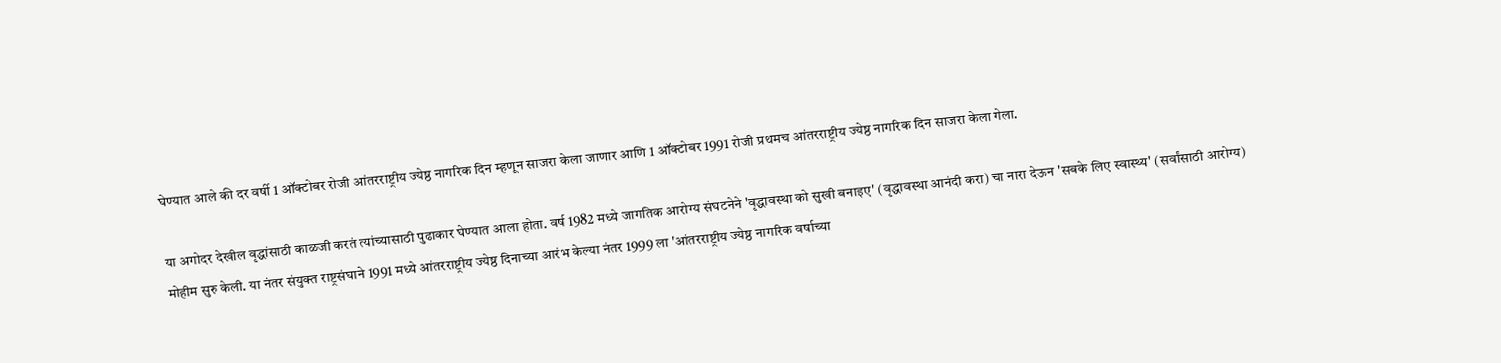घेण्यात आले की दर वर्षी 1 ऑक्टोबर रोजी आंतरराष्ट्रीय ज्येष्ठ नागरिक दिन म्हणून साजरा केला जाणार आणि 1 ऑक्टोबर 1991 रोजी प्रथमच आंतरराष्ट्रीय ज्येष्ठ नागरिक दिन साजरा केला गेला.

या अगोदर देखील वृद्धांसाठी काळजी करतं त्यांच्यासाठी पुढाकार घेण्यात आला होता. वर्ष 1982 मध्ये जागतिक आरोग्य संघटनेने 'वृद्धावस्था को सुखी बनाइए' (वृद्धावस्था आनंदी करा) चा नारा देऊन 'सबके लिए स्वास्थ्य' (सर्वांसाठी आरोग्य) मोहीम सुरु केली. या नंतर संयुक्त राष्ट्रसंघाने 1991 मध्ये आंतरराष्ट्रीय ज्येष्ठ दिनाच्या आरंभ केल्या नंतर 1999 ला 'आंतरराष्ट्रीय ज्येष्ठ नागरिक वर्षाच्या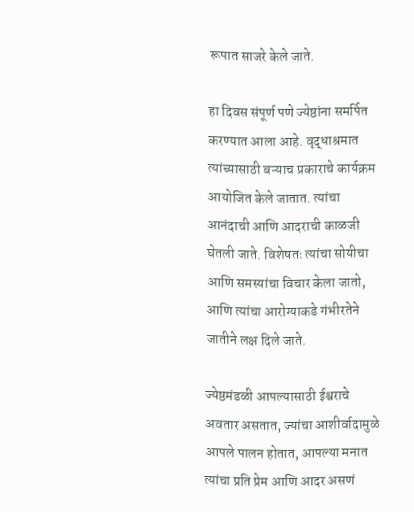रूपात साजरे केले जाते.

हा दिवस संपूर्ण पणे ज्येष्ठांना समर्पित करण्यात आला आहे. वृद्धाश्रमात त्यांच्यासाठी बऱ्याच प्रकाराचे कार्यक्रम आयोजित केले जातात. त्यांचा आनंदाची आणि आदराची काळजी घेतली जाते. विशेषतः त्यांचा सोयीचा आणि समस्यांचा विचार केला जातो, आणि त्यांचा आरोग्याकडे गंभीरतेने जातीने लक्ष दिले जाते.

ज्येष्ठमंडळी आपल्यासाठी ईश्वराचे अवतार असतात, ज्यांचा आशीर्वादामुळे आपले पालन होतात, आपल्या मनात त्यांचा प्रति प्रेम आणि आदर असणं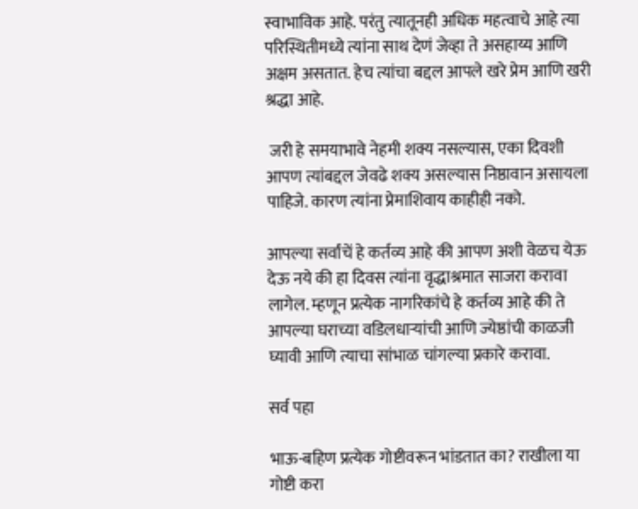स्वाभाविक आहे. परंतु त्यातूनही अधिक महत्वाचे आहे त्या परिस्थितीमध्ये त्यांना साथ देणं जेव्हा ते असहाय्य आणि अक्षम असतात. हेच त्यांचा बद्दल आपले खरे प्रेम आणि खरी श्रद्धा आहे.

 जरी हे समयाभावे नेहमी शक्य नसल्यास, एका दिवशी आपण त्यांबद्दल जेवढे शक्य असल्यास निष्ठावान असायला पाहिजे. कारण त्यांना प्रेमाशिवाय काहीही नको.

आपल्या सर्वांचें हे कर्तव्य आहे की आपण अशी वेळच येऊ देऊ नये की हा दिवस त्यांना वृद्धाश्रमात साजरा करावा लागेल. म्हणून प्रत्येक नागरिकांचे हे कर्तव्य आहे की ते आपल्या घराच्या वडिलधाऱ्यांची आणि ज्येष्ठांची काळजी घ्यावी आणि त्याचा सांभाळ चांगल्या प्रकारे करावा.

सर्व पहा

भाऊ-बहिण प्रत्येक गोष्टीवरून भांडतात का? राखीला या गोष्टी करा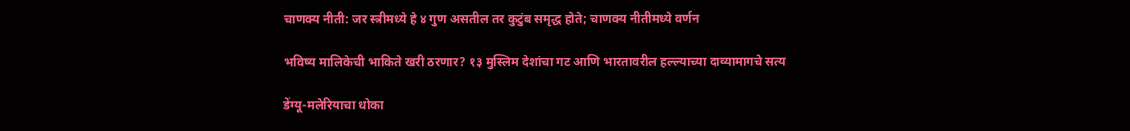चाणक्य नीती: जर स्त्रीमध्ये हे ४ गुण असतील तर कुटुंब समृद्ध होते; चाणक्य नीतीमध्ये वर्णन

भविष्य मालिकेची भाकिते खरी ठरणार? १३ मुस्लिम देशांचा गट आणि भारतावरील हल्ल्याच्या दाव्यामागचे सत्य

डेंग्यू-मलेरियाचा धोका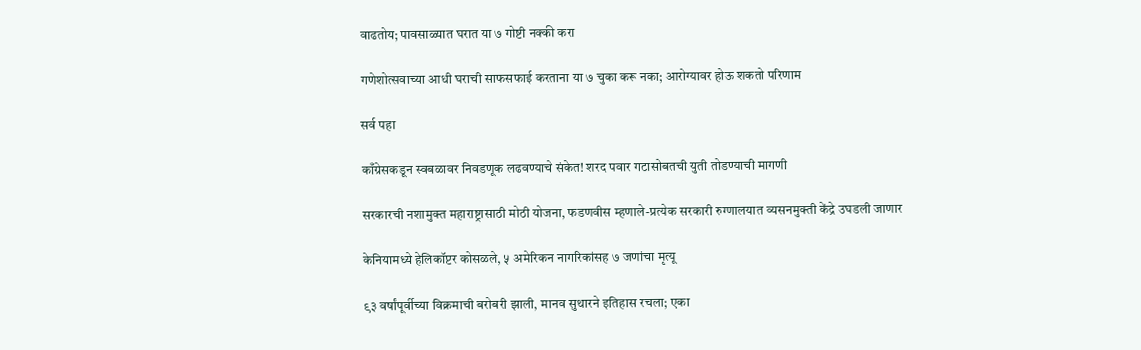वाढतोय; पावसाळ्यात घरात या ७ गोष्टी नक्की करा

गणेशोत्सवाच्या आधी घराची साफसफाई करताना या ७ चुका करू नका; आरोग्यावर होऊ शकतो परिणाम

सर्व पहा

काँग्रेसकडून स्वबळावर निवडणूक लढवण्याचे संकेत! शरद पवार गटासोबतची युती तोडण्याची मागणी

सरकारची नशामुक्त महाराष्ट्रासाठी मोठी योजना, फडणवीस म्हणाले-प्रत्येक सरकारी रुग्णालयात व्यसनमुक्ती केंद्रे उघडली जाणार

केनियामध्ये हेलिकॉप्टर कोसळले, ५ अमेरिकन नागरिकांसह ७ जणांचा मृत्यू

९३ वर्षांपूर्वीच्या विक्रमाची बरोबरी झाली, मानव सुथारने इतिहास रचला; एका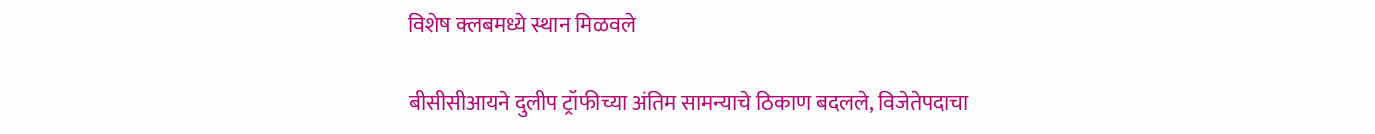विशेष क्लबमध्ये स्थान मिळवले

बीसीसीआयने दुलीप ट्रॉफीच्या अंतिम सामन्याचे ठिकाण बदलले, विजेतेपदाचा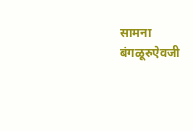सामना बंगळूरुऐवजी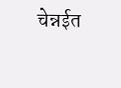चेन्नईत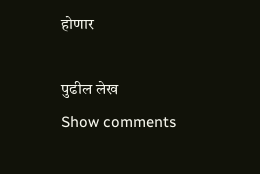होणार

पुढील लेख
Show comments